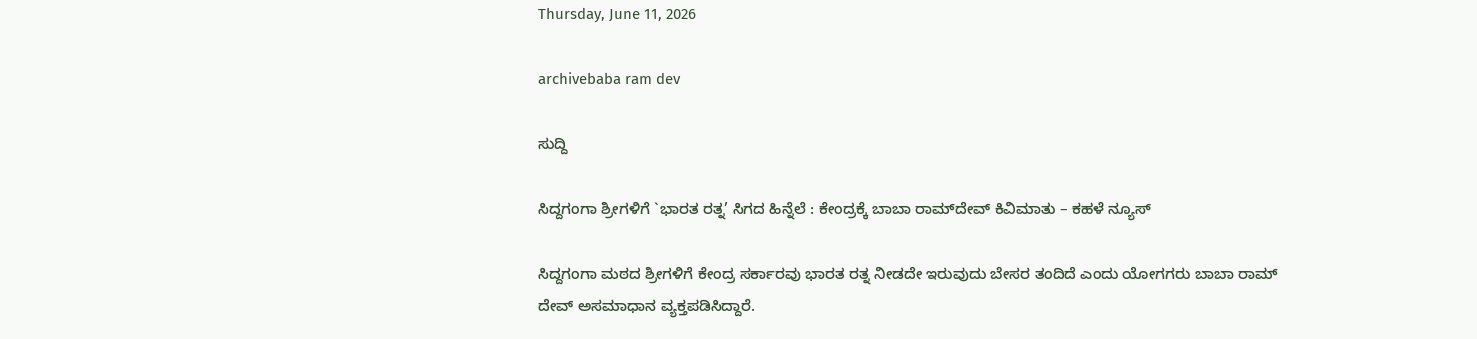Thursday, June 11, 2026

archivebaba ram dev

ಸುದ್ದಿ

ಸಿದ್ದಗಂಗಾ ಶ್ರೀಗಳಿಗೆ `ಭಾರತ ರತ್ನ’ ಸಿಗದ ಹಿನ್ನೆಲೆ : ಕೇಂದ್ರಕ್ಕೆ ಬಾಬಾ ರಾಮ್‍ದೇವ್ ಕಿವಿಮಾತು – ಕಹಳೆ ನ್ಯೂಸ್

ಸಿದ್ದಗಂಗಾ ಮಠದ ಶ್ರೀಗಳಿಗೆ ಕೇಂದ್ರ ಸರ್ಕಾರವು ಭಾರತ ರತ್ನ ನೀಡದೇ ಇರುವುದು ಬೇಸರ ತಂದಿದೆ ಎಂದು ಯೋಗಗರು ಬಾಬಾ ರಾಮ್ ದೇವ್ ಅಸಮಾಧಾನ ವ್ಯಕ್ತಪಡಿಸಿದ್ದಾರೆ.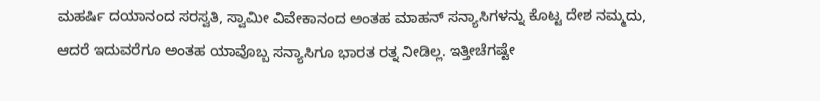ಮಹರ್ಷಿ ದಯಾನಂದ ಸರಸ್ವತಿ, ಸ್ವಾಮೀ ವಿವೇಕಾನಂದ ಅಂತಹ ಮಾಹನ್ ಸನ್ಯಾಸಿಗಳನ್ನು ಕೊಟ್ಟ ದೇಶ ನಮ್ಮದು, ಆದರೆ ಇದುವರೆಗೂ ಅಂತಹ ಯಾವೊಬ್ಬ ಸನ್ಯಾಸಿಗೂ ಭಾರತ ರತ್ನ ನೀಡಿಲ್ಲ. ಇತ್ತೀಚೆಗಷ್ಟೇ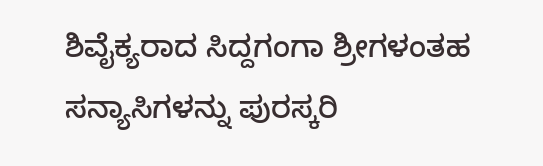ಶಿವೈಕ್ಯರಾದ ಸಿದ್ದಗಂಗಾ ಶ್ರೀಗಳಂತಹ ಸನ್ಯಾಸಿಗಳನ್ನು ಪುರಸ್ಕರಿ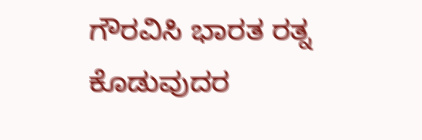ಗೌರವಿಸಿ ಭಾರತ ರತ್ನ ಕೊಡುವುದರ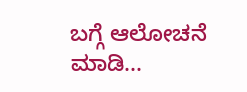ಬಗ್ಗೆ ಆಲೋಚನೆ ಮಾಡಿ...